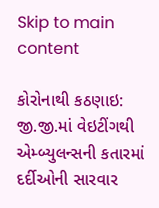Skip to main content

કોરોનાથી કઠણાઇ: જી.જી.માં વેઇટીંગથી એમ્બ્યુલન્સની કતારમાં દર્દીઓની સારવાર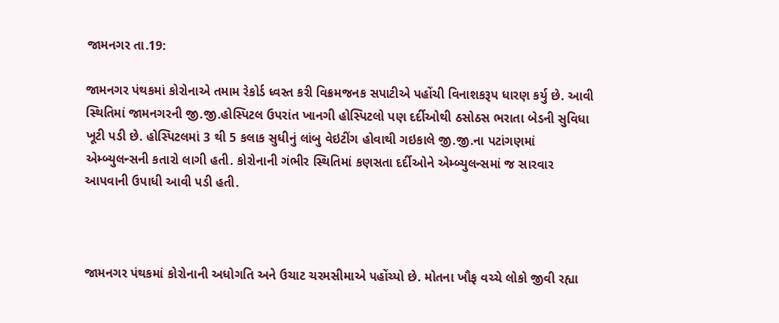જામનગર તા.19:

જામનગર પંથકમાં કોરોનાએ તમામ રેકોર્ડ ધ્વસ્ત કરી વિક્રમજનક સપાટીએ પહોંચી વિનાશકરૂપ ધારણ કર્યુ છે. આવી સ્થિતિમાં જામનગરની જી.જી.હોસ્પિટલ ઉપરાંત ખાનગી હોસ્પિટલો પણ દર્દીઓથી ઠસોઠસ ભરાતા બેડની સુવિધા ખૂટી પડી છે. હોસ્પિટલમાં 3 થી 5 કલાક સુધીનું લાંબુ વેઇટીંગ હોવાથી ગઇકાલે જી.જી.ના પટાંગણમાં એમ્બ્યુલન્સની કતારો લાગી હતી. કોરોનાની ગંભીર સ્થિતિમાં કણસતા દર્દીઓને એમ્બ્યુલન્સમાં જ સારવાર આપવાની ઉપાધી આવી પડી હતી.



જામનગર પંથકમાં કોરોનાની અધોગતિ અને ઉચાટ ચરમસીમાએ પહોંચ્યો છે. મોતના ખૌફ વચ્ચે લોકો જીવી રહ્યા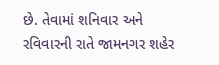છે. તેવામાં શનિવાર અને રવિવારની રાતે જામનગર શહેર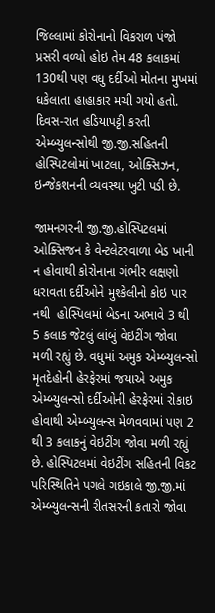જિલ્લામાં કોરોનાનો વિકરાળ પંજો પ્રસરી વળ્યો હોઇ તેમ 48 કલાકમાં 130થી પણ વધુ દર્દીઓ મોતના મુખમાં ધકેલાતા હાહાકાર મચી ગયો હતો. દિવસ-રાત હડિયાપટ્ટી કરતી એમ્બ્યુલન્સોથી જી.જી.સહિતની હોસ્પિટલોમાં ખાટલા, ઓક્સિઝન, ઇન્જેકશનની વ્યવસ્થા ખુટી પડી છે.

જામનગરની જી.જી.હોસ્પિટલમાં ઓક્સિજન કે વેન્ટલેટરવાળા બેડ ખાની ન હોવાથી કોરોનાના ગંભીર લક્ષણો ધરાવતા દર્દીઓને મુશ્કેલીનો કોઇ પાર નથી  હોસ્પિલમાં બેડના અભાવે 3 થી 5 કલાક જેટલું લાંબું વેઇટીંગ જોવા મળી રહ્યું છે. વધુમાં અમુક એમ્બ્યુલન્સો મૃતદેહોની હેરફેરમાં જયાએ અમુક એમ્બ્યુલન્સો દર્દીઓની હેરફેરમાં રોકાઇ હોવાથી એમ્બ્યુલન્સ મેળવવામાં પણ 2 થી 3 કલાકનું વેઇટીંગ જોવા મળી રહ્યું છે. હોસ્પિટલમાં વેઇટીંગ સહિતની વિકટ પરિસ્થિતિને પગલે ગઇકાલે જી.જી.માં એમ્બ્યુલન્સની રીતસરની કતારો જોવા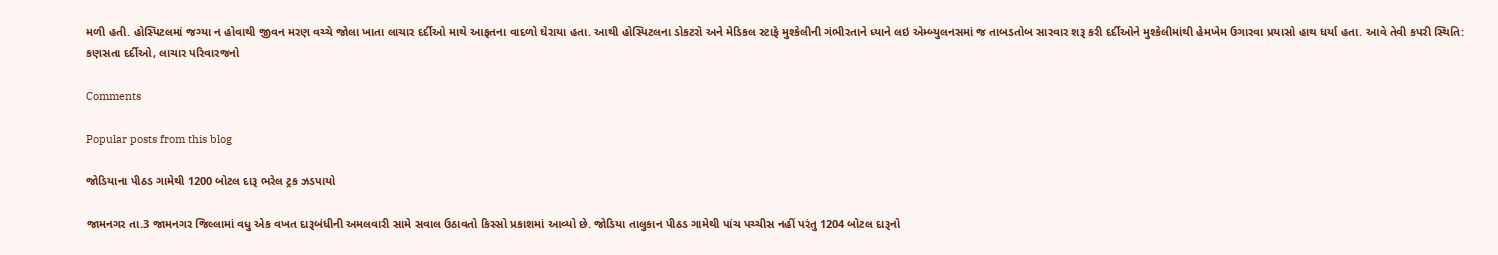મળી હતી. હોસ્પિટલમાં જગ્યા ન હોવાથી જીવન મરણ વચ્ચે જોલા ખાતા લાચાર દર્દીઓ માથે આફતના વાદળો ઘેરાયા હતા. આથી હોસ્પિટલના ડોકટરો અને મેડિકલ સ્ટાફે મુશ્કેલીની ગંભીરતાને ધ્યાને લઇ એમ્બ્યુલનસમાં જ તાબડતોબ સારવાર શરૂ કરી દર્દીઓને મુશ્કેલીમાંથી હેમખેમ ઉગારવા પ્રયાસો હાથ ધર્યા હતા. આવે તેવી કપરી સ્થિતિ: કણસતા દર્દીઓ, લાચાર પરિવારજનો

Comments

Popular posts from this blog

જોડિયાના પીઠડ ગામેથી 1200 બોટલ દારૂ ભરેલ ટ્રક ઝડપાયો

જામનગર તા.3 જામનગર જિલ્લામાં વધુ એક વખત દારૂબંધીની અમલવારી સામે સવાલ ઉઠાવતો કિસ્સો પ્રકાશમાં આવ્યો છે. જોડિયા તાલુકાન પીઠડ ગામેથી પાંચ પચ્ચીસ નહીં પરંતુ 1204 બોટલ દારૂનો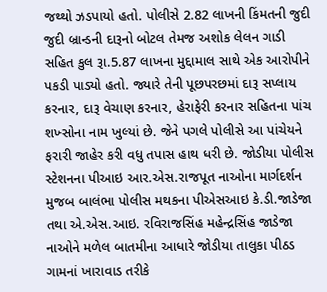જથ્થો ઝડપાયો હતો. પોલીસે 2.82 લાખની કિંમતની જુદી જુદી બ્રાન્ડની દારૂનો બોટલ તેમજ અશોક લેલન ગાડી સહિત કુલ રૂા.5.87 લાખના મુદ્દામાલ સાથે એક આરોપીને પકડી પાડ્યો હતો. જ્યારે તેની પૂછપરછમાં દારૂ સપ્લાય કરનાર, દારૂ વેચાણ કરનાર, હેરાફેરી કરનાર સહિતના પાંચ શખ્સોના નામ ખુલ્યાં છે. જેને પગલે પોલીસે આ પાંચેયને ફરારી જાહેર કરી વધુ તપાસ હાથ ધરી છે. જોડીયા પોલીસ સ્ટેશનના પીઆઇ આર.એસ.રાજપૂત નાઓના માર્ગદર્શન મુજબ બાલંભા પોલીસ મથકના પીએસઆઇ કે.ડી.જાડેજા તથા એ.એસ.આઇ. રવિરાજસિંહ મહેન્દ્રસિંહ જાડેજા નાઓને મળેલ બાતમીના આધારે જોડીયા તાલુકા પીઠડ ગામનાં ખારાવાડ તરીકે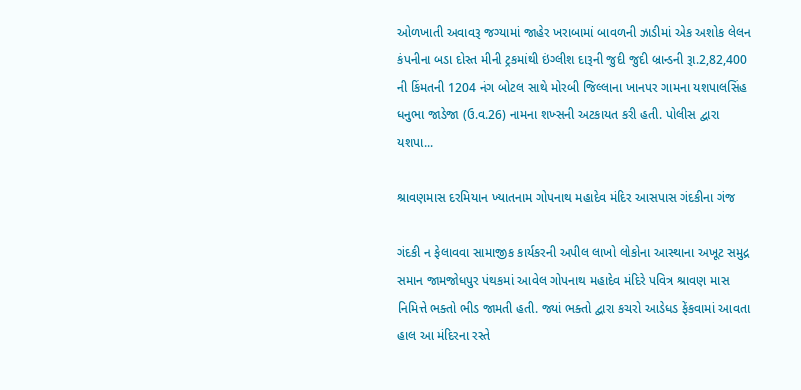ઓળખાતી અવાવરૂ જગ્યામાં જાહેર ખરાબામાં બાવળની ઝાડીમાં એક અશોક લેલન કંપનીના બડા દોસ્ત મીની ટ્રકમાંથી ઇંગ્લીશ દારૂની જુદી જુદી બ્રાન્ડની રૂા.2,82,400 ની કિંમતની 1204 નંગ બોટલ સાથે મોરબી જિલ્લાના ખાનપર ગામના યશપાલસિંહ ધનુભા જાડેજા (ઉ.વ.26) નામના શખ્સની અટકાયત કરી હતી. પોલીસ દ્વારા યશપા...

શ્રાવણમાસ દરમિયાન ખ્યાતનામ ગોપનાથ મહાદેવ મંદિર આસપાસ ગંદકીના ગંજ

ગંદકી ન ફેલાવવા સામાજીક કાર્યકરની અપીલ લાખો લોકોના આસ્થાના અખૂટ સમુદ્ર સમાન જામજોધપુર પંથકમાં આવેલ ગોપનાથ મહાદેવ મંદિરે પવિત્ર શ્રાવણ માસ નિમિત્તે ભક્તો ભીડ જામતી હતી. જ્યાં ભક્તો દ્વારા કચરો આડેધડ ફેંકવામાં આવતા હાલ આ મંદિરના રસ્તે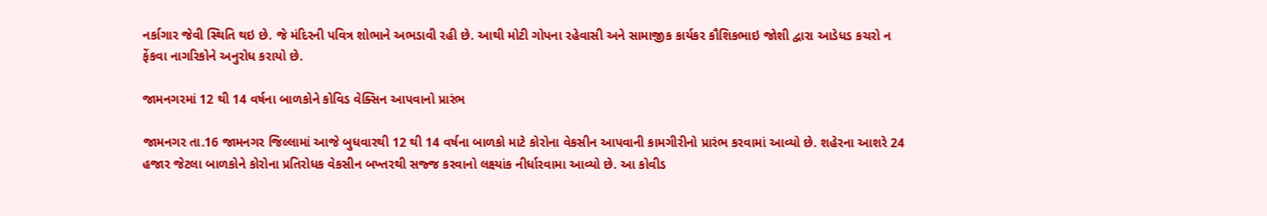નર્કાગાર જેવી સ્થિતિ થઇ છે. જે મંદિરની પવિત્ર શોભાને અભડાવી રહી છે. આથી મોટી ગોપના રહેવાસી અને સામાજીક કાર્યકર કૌશિકભાઇ જોશી દ્વારા આડેધડ કચરો ન ફેંકવા નાગરિકોને અનુરોધ કરાયો છે.

જામનગરમાં 12 થી 14 વર્ષના બાળકોને કોવિડ વેક્સિન આપવાનો પ્રારંભ

જામનગર તા.16 જામનગર જિલ્લામાં આજે બુધવારથી 12 થી 14 વર્ષના બાળકો માટે કોરોના વેકસીન આપવાની કામગીરીનો પ્રારંભ કરવામાં આવ્યો છે. શહેરના આશરે 24 હજાર જેટલા બાળકોને કોરોના પ્રતિરોધક વેકસીન બખ્તરથી સજ્જ કરવાનો લક્ષ્યાંક નીર્ધારવામા આવ્યો છે. આ કોવીડ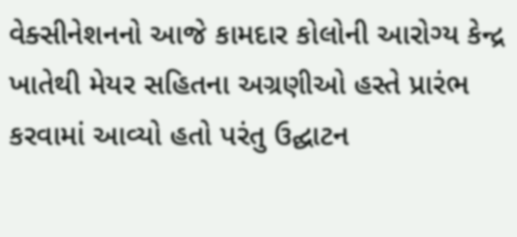વેક્સીનેશનનો આજે કામદાર કોલોની આરોગ્ય કેન્દ્ર ખાતેથી મેયર સહિતના અગ્રણીઓ હસ્તે પ્રારંભ કરવામાં આવ્યો હતો પરંતુ ઉદ્ઘાટન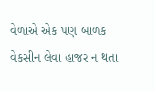વેળાએ એક પણ બાળક વેકસીન લેવા હાજર ન થતા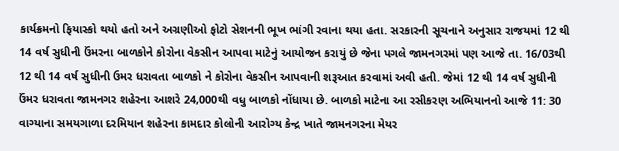કાર્યક્રમનો ફિયાસ્કો થયો હતો અને અગ્રણીઓ ફોટો સેશનની ભૂખ ભાંગી રવાના થયા હતા. સરકારની સૂચનાને અનુસાર રાજયમાં 12 થી 14 વર્ષ સુધીની ઉંમરના બાળકોને કોરોના વેકસીન આપવા માટેનું આયોજન કરાયું છે જેના પગલે જામનગરમાં પણ આજે તા. 16/03થી 12 થી 14 વર્ષ સુધીની ઉમર ધરાવતા બાળકો ને કોરોના વેકસીન આપવાની શરૂઆત કરવામાં અવી હતી. જેમાં 12 થી 14 વર્ષ સુધીની ઉંમર ધરાવતા જામનગર શહેરના આશરે 24,000થી વધુ બાળકો નોંધાયા છે. બાળકો માટેના આ રસીકરણ અભિયાનનો આજે 11: 30 વાગ્યાના સમયગાળા દરમિયાન શહેરના કામદાર કોલોની આરોગ્ય કેન્દ્ર ખાતે જામનગરના મેયર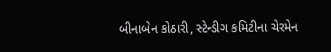બીનાબેન કોઠારી, સ્ટેન્ડીગ કમિટીના ચેરમેન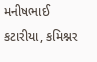મનીષભાઈ કટારીયા, કમિશ્નર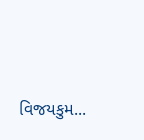વિજયકુમ...